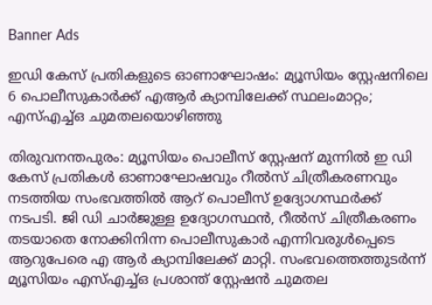Banner Ads

ഇഡി കേസ് പ്രതികളുടെ ഓണാഘോഷം: മ്യൂസിയം സ്റ്റേഷനിലെ 6 പൊലീസുകാർക്ക് എആർ ക്യാമ്പിലേക്ക് സ്ഥലംമാറ്റം; എസ്‌എച്ച്‌ഒ ചുമതലയൊഴിഞ്ഞു

തിരുവനന്തപുരം: മ്യൂസിയം പൊലീസ് സ്റ്റേഷന് മുന്നിൽ ഇ ഡി കേസ് പ്രതികൾ ഓണാഘോഷവും റീൽസ് ചിത്രീകരണവും നടത്തിയ സംഭവത്തിൽ ആറ് പൊലീസ് ഉദ്യോഗസ്ഥർക്ക് നടപടി. ജി ഡി ചാർജുള്ള ഉദ്യോഗസ്ഥൻ, റീൽസ് ചിത്രീകരണം തടയാതെ നോക്കിനിന്ന പൊലീസുകാർ എന്നിവരുൾപ്പെടെ ആറുപേരെ എ ആർ ക്യാമ്പിലേക്ക് മാറ്റി. സംഭവത്തെത്തുടർന്ന് മ്യൂസിയം എസ്‌എച്ച്‌ഒ പ്രശാന്ത് സ്റ്റേഷൻ ചുമതല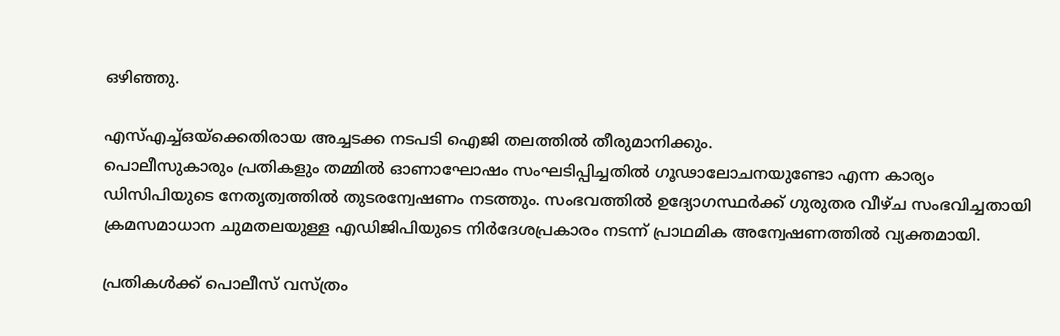ഒഴിഞ്ഞു.

എസ്‌എച്ച്‌ഒയ്‌ക്കെതിരായ അച്ചടക്ക നടപടി ഐജി തലത്തിൽ തീരുമാനിക്കും.
പൊലീസുകാരും പ്രതികളും തമ്മിൽ ഓണാഘോഷം സംഘടിപ്പിച്ചതിൽ ഗൂഢാലോചനയുണ്ടോ എന്ന കാര്യം ഡിസിപിയുടെ നേതൃത്വത്തിൽ തുടരന്വേഷണം നടത്തും. സംഭവത്തിൽ ഉദ്യോഗസ്ഥർക്ക് ഗുരുതര വീഴ്ച സംഭവിച്ചതായി ക്രമസമാധാന ചുമതലയുള്ള എഡിജിപിയുടെ നിർദേശപ്രകാരം നടന്ന് പ്രാഥമിക അന്വേഷണത്തിൽ വ്യക്തമായി.

പ്രതികൾക്ക് പൊലീസ് വസ്ത്രം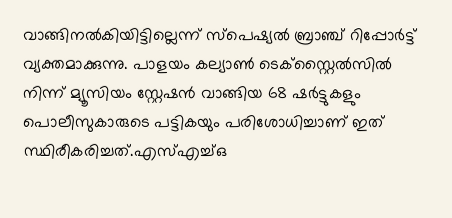വാങ്ങിനൽകിയിട്ടില്ലെന്ന് സ്പെഷ്യൽ ബ്രാഞ്ച് റിപ്പോർട്ട് വ്യക്തമാക്കുന്നു. പാളയം കല്യാൺ ടെക്സ്റ്റൈൽസിൽ നിന്ന് മ്യൂസിയം സ്റ്റേഷൻ വാങ്ങിയ 68 ഷർട്ടുകളും പൊലീസുകാരുടെ പട്ടികയും പരിശോധിച്ചാണ് ഇത് സ്ഥിരീകരിച്ചത്.എസ്‌എച്ച്‌ഒ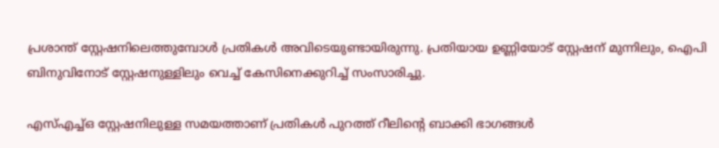പ്രശാന്ത് സ്റ്റേഷനിലെത്തുമ്പോൾ പ്രതികൾ അവിടെയുണ്ടായിരുന്നു. പ്രതിയായ ഉണ്ണിയോട് സ്റ്റേഷന് മുന്നിലും, ഐപി ബിനുവിനോട് സ്റ്റേഷനുള്ളിലും വെച്ച് കേസിനെക്കുറിച്ച് സംസാരിച്ചു.

എസ്‌എച്ച്‌ഒ സ്റ്റേഷനിലുള്ള സമയത്താണ് പ്രതികൾ പുറത്ത് റീലിന്റെ ബാക്കി ഭാഗങ്ങൾ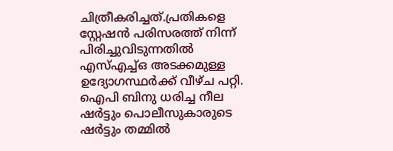ചിത്രീകരിച്ചത്.പ്രതികളെ സ്റ്റേഷൻ പരിസരത്ത് നിന്ന് പിരിച്ചുവിടുന്നതിൽ എസ്‌എച്ച്‌ഒ അടക്കമുള്ള ഉദ്യോഗസ്ഥർക്ക് വീഴ്ച പറ്റി. ഐപി ബിനു ധരിച്ച നീല ഷർട്ടും പൊലീസുകാരുടെ ഷർട്ടും തമ്മിൽ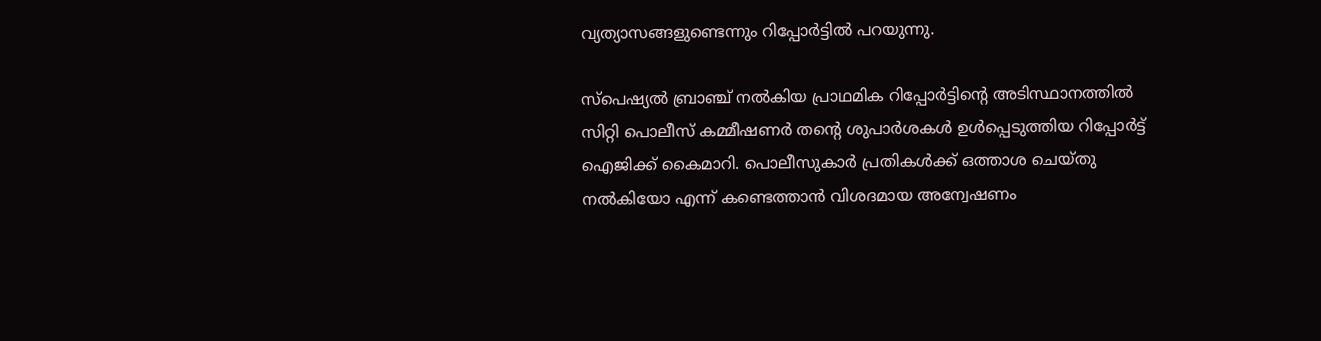വ്യത്യാസങ്ങളുണ്ടെന്നും റിപ്പോർട്ടിൽ പറയുന്നു.

സ്പെഷ്യൽ ബ്രാഞ്ച് നൽകിയ പ്രാഥമിക റിപ്പോർട്ടിന്റെ അടിസ്ഥാനത്തിൽ സിറ്റി പൊലീസ് കമ്മീഷണർ തന്റെ ശുപാർശകൾ ഉൾപ്പെടുത്തിയ റിപ്പോർട്ട് ഐജിക്ക് കൈമാറി. പൊലീസുകാർ പ്രതികൾക്ക് ഒത്താശ ചെയ്തു നൽകിയോ എന്ന് കണ്ടെത്താൻ വിശദമായ അന്വേഷണം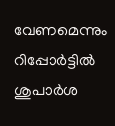വേണമെന്നും റിപ്പോർട്ടിൽ ശുപാർശ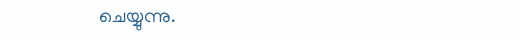ചെയ്യുന്നു.